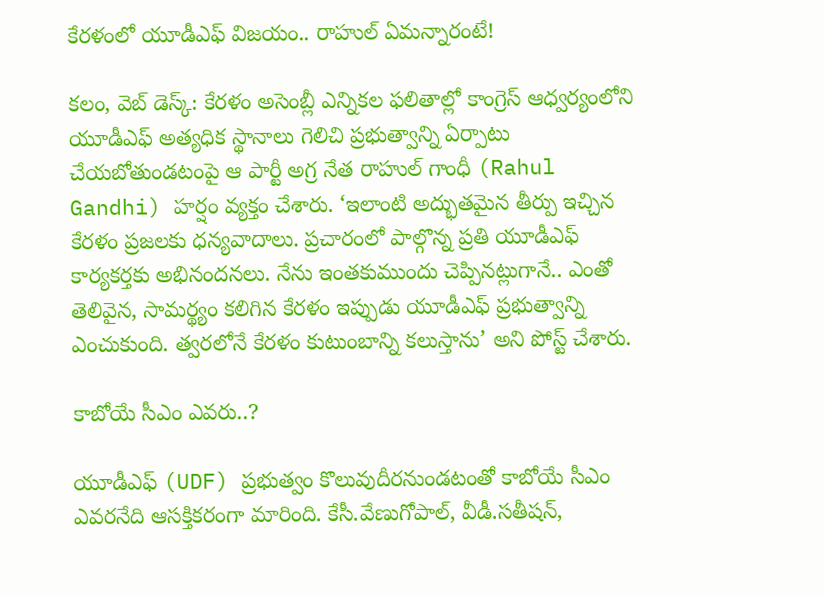కేరళంలో యూడీఎఫ్ విజయం.. రాహుల్ ఏమన్నారంటే!

కలం, వెబ్ డెస్క్: కేరళం అసెంబ్లీ ఎన్నికల ఫలితాల్లో కాంగ్రెస్ ఆధ్వర్యంలోని యూడీఎఫ్ అత్యధిక స్థానాలు గెలిచి ప్రభుత్వాన్ని ఏర్పాటు చేయబోతుండటంపై ఆ పార్టీ అగ్ర నేత రాహుల్‌ గాంధీ (Rahul Gandhi) హర్షం వ్యక్తం చేశారు. ‘ఇలాంటి అద్భుతమైన తీర్పు ఇచ్చిన కేరళం ప్రజలకు ధన్యవాదాలు. ప్రచారంలో పాల్గొన్న ప్రతి యూడీఎఫ్ కార్యకర్తకు అభినందనలు. నేను ఇంతకుముందు చెప్పినట్లుగానే.. ఎంతో తెలివైన, సామర్థ్యం కలిగిన కేరళం ఇప్పుడు యూడీఎఫ్ ప్రభుత్వాన్ని ఎంచుకుంది. త్వరలోనే కేరళం కుటుంబాన్ని కలుస్తాను’ అని పోస్ట్ చేశారు.

కాబోయే సీఎం ఎవరు..?

యూడీఎఫ్ (UDF) ప్రభుత్వం కొలువుదీరనుండటంతో కాబోయే సీఎం ఎవరనేది ఆసక్తికరంగా మారింది. కేసీ.వేణుగోపాల్, వీడీ.సతీషన్,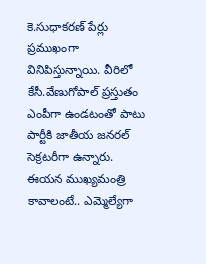కె.సుధాకరణ్ పేర్లు ప్రముఖంగా వినిపిస్తున్నాయి. వీరిలో కేసీ.వేణుగోపాల్ ప్రస్తుతం ఎంపీగా ఉండటంతో పాటు పార్టీకి జాతీయ జనరల్ సెక్రటరీగా ఉన్నారు. ఈయన ముఖ్యమంత్రి కావాలంటే.. ఎమ్మెల్యేగా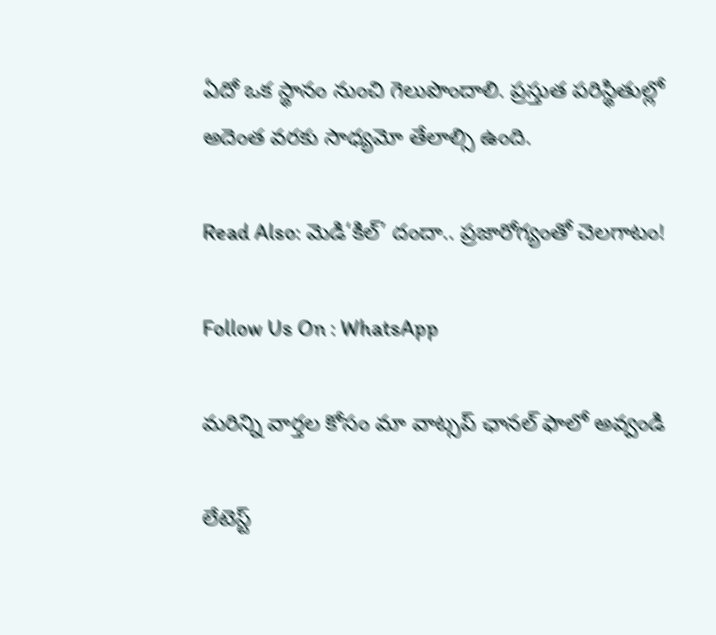ఏదో ఒక స్థానం నుంచి గెలుపొందాలి. ప్రస్తుత పరిస్థితుల్లో అదెంత వరకు సాధ్యమో తేలాల్సి ఉంది.

Read Also: మెడి‘కిల్’ దందా.. ప్రజారోగ్యంతో చెలగాటం!

Follow Us On : WhatsApp

మ‌రిన్ని వార్త‌ల కోసం మా వాట్స‌ప్ ఛాన‌ల్ ఫాలో అవ్వండి

లేటెస్ట్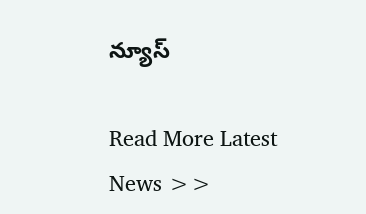న్యూస్‌

Read More Latest News >>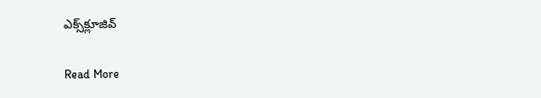ఎక్స్‌క్లూజివ్‌

Read More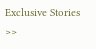Exclusive Stories >>